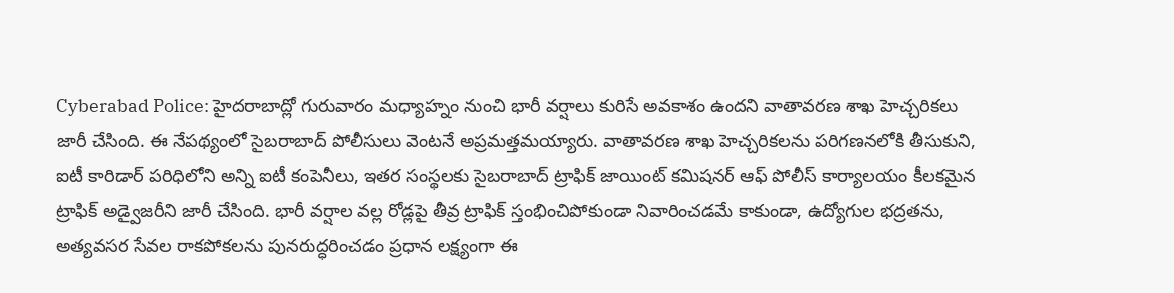Cyberabad Police: హైదరాబాద్లో గురువారం మధ్యాహ్నం నుంచి భారీ వర్షాలు కురిసే అవకాశం ఉందని వాతావరణ శాఖ హెచ్చరికలు జారీ చేసింది. ఈ నేపథ్యంలో సైబరాబాద్ పోలీసులు వెంటనే అప్రమత్తమయ్యారు. వాతావరణ శాఖ హెచ్చరికలను పరిగణనలోకి తీసుకుని, ఐటీ కారిడార్ పరిధిలోని అన్ని ఐటీ కంపెనీలు, ఇతర సంస్థలకు సైబరాబాద్ ట్రాఫిక్ జాయింట్ కమిషనర్ ఆఫ్ పోలీస్ కార్యాలయం కీలకమైన ట్రాఫిక్ అడ్వైజరీని జారీ చేసింది. భారీ వర్షాల వల్ల రోడ్లపై తీవ్ర ట్రాఫిక్ స్తంభించిపోకుండా నివారించడమే కాకుండా, ఉద్యోగుల భద్రతను, అత్యవసర సేవల రాకపోకలను పునరుద్ధరించడం ప్రధాన లక్ష్యంగా ఈ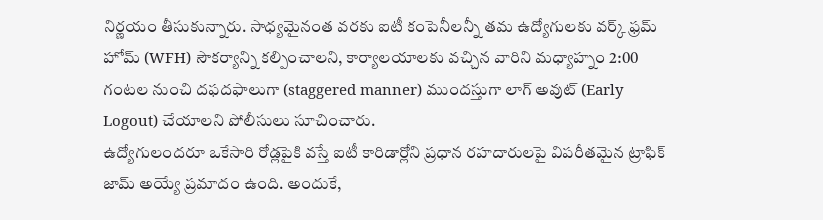నిర్ణయం తీసుకున్నారు. సాధ్యమైనంత వరకు ఐటీ కంపెనీలన్నీ తమ ఉద్యోగులకు వర్క్ ఫ్రమ్ హోమ్ (WFH) సౌకర్యాన్ని కల్పించాలని, కార్యాలయాలకు వచ్చిన వారిని మధ్యాహ్నం 2:00 గంటల నుంచి దఫదఫాలుగా (staggered manner) ముందస్తుగా లాగ్ అవుట్ (Early Logout) చేయాలని పోలీసులు సూచించారు.
ఉద్యోగులందరూ ఒకేసారి రోడ్లపైకి వస్తే ఐటీ కారిడార్లోని ప్రధాన రహదారులపై విపరీతమైన ట్రాఫిక్ జామ్ అయ్యే ప్రమాదం ఉంది. అందుకే,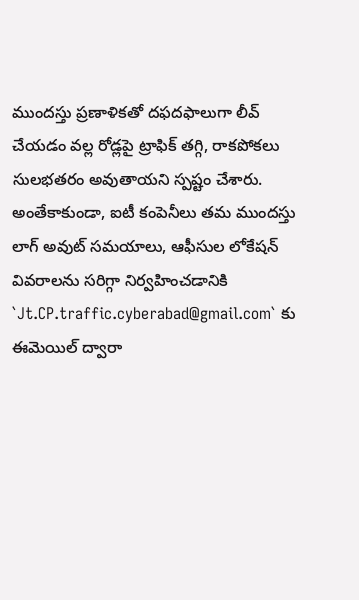ముందస్తు ప్రణాళికతో దఫదఫాలుగా లీవ్ చేయడం వల్ల రోడ్లపై ట్రాఫిక్ తగ్గి, రాకపోకలు సులభతరం అవుతాయని స్పష్టం చేశారు. అంతేకాకుండా, ఐటీ కంపెనీలు తమ ముందస్తు లాగ్ అవుట్ సమయాలు, ఆఫీసుల లోకేషన్ వివరాలను సరిగ్గా నిర్వహించడానికి `Jt.CP.traffic.cyberabad@gmail.com` కు ఈమెయిల్ ద్వారా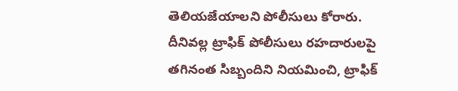తెలియజేయాలని పోలీసులు కోరారు. దీనివల్ల ట్రాఫిక్ పోలీసులు రహదారులపై తగినంత సిబ్బందిని నియమించి, ట్రాఫిక్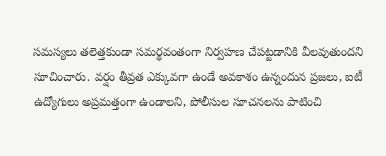సమస్యలు తలెత్తకుండా సమర్థవంతంగా నిర్వహణ చేపట్టడానికి వీలవుతుందని సూచించారు. వర్షం తీవ్రత ఎక్కువగా ఉండే అవకాశం ఉన్నందున ప్రజలు, ఐటీ ఉద్యోగులు అప్రమత్తంగా ఉండాలని, పోలీసుల సూచనలను పాటించి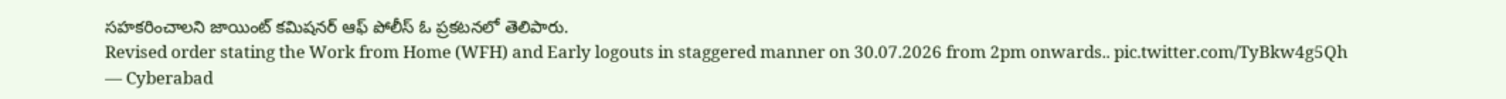సహకరించాలని జాయింట్ కమిషనర్ ఆఫ్ పోలీస్ ఓ ప్రకటనలో తెలిపారు.
Revised order stating the Work from Home (WFH) and Early logouts in staggered manner on 30.07.2026 from 2pm onwards.. pic.twitter.com/TyBkw4g5Qh
— Cyberabad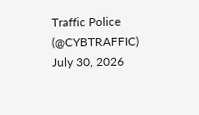Traffic Police (@CYBTRAFFIC) July 30, 2026